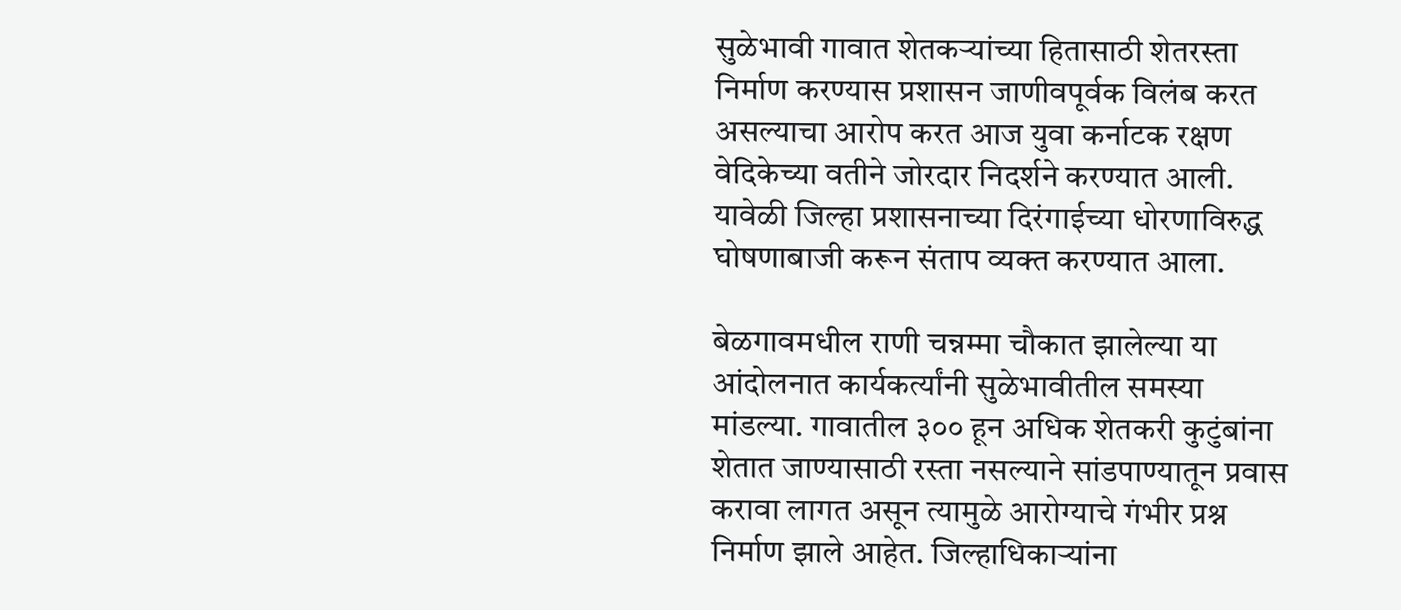सुळेभावी गावात शेतकऱ्यांच्या हितासाठी शेतरस्ता निर्माण करण्यास प्रशासन जाणीवपूर्वक विलंब करत असल्याचा आरोप करत आज युवा कर्नाटक रक्षण वेदिकेच्या वतीने जोरदार निदर्शने करण्यात आली. यावेळी जिल्हा प्रशासनाच्या दिरंगाईच्या धोरणाविरुद्ध घोषणाबाजी करून संताप व्यक्त करण्यात आला.

बेळगावमधील राणी चन्नम्मा चौकात झालेल्या या आंदोलनात कार्यकर्त्यांनी सुळेभावीतील समस्या मांडल्या. गावातील ३०० हून अधिक शेतकरी कुटुंबांना शेतात जाण्यासाठी रस्ता नसल्याने सांडपाण्यातून प्रवास करावा लागत असून त्यामुळे आरोग्याचे गंभीर प्रश्न निर्माण झाले आहेत. जिल्हाधिकाऱ्यांना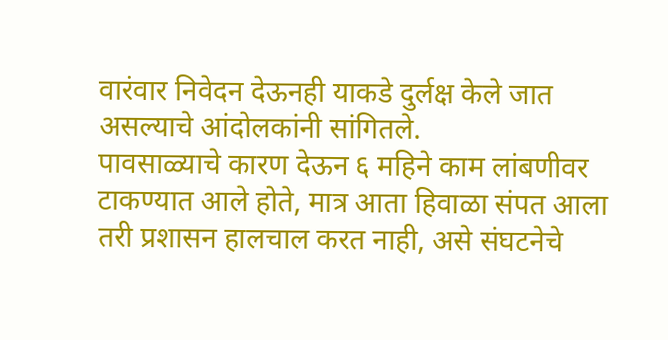वारंवार निवेदन देऊनही याकडे दुर्लक्ष केले जात असल्याचे आंदोलकांनी सांगितले.
पावसाळ्याचे कारण देऊन ६ महिने काम लांबणीवर टाकण्यात आले होते, मात्र आता हिवाळा संपत आला तरी प्रशासन हालचाल करत नाही, असे संघटनेचे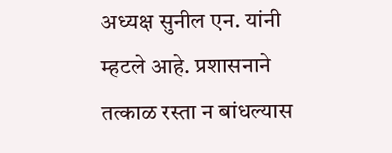अध्यक्ष सुनील एन. यांनी म्हटले आहे. प्रशासनाने तत्काळ रस्ता न बांधल्यास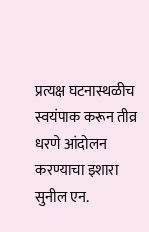प्रत्यक्ष घटनास्थळीच स्वयंपाक करून तीव्र धरणे आंदोलन करण्याचा इशारा सुनील एन.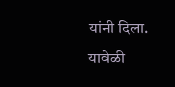यांनी दिला.
यावेळी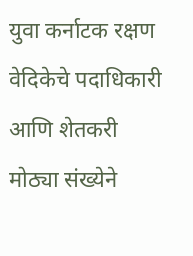युवा कर्नाटक रक्षण वेदिकेचे पदाधिकारी आणि शेतकरी मोठ्या संख्येने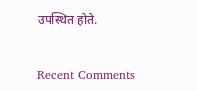उपस्थित होते.


Recent Comments